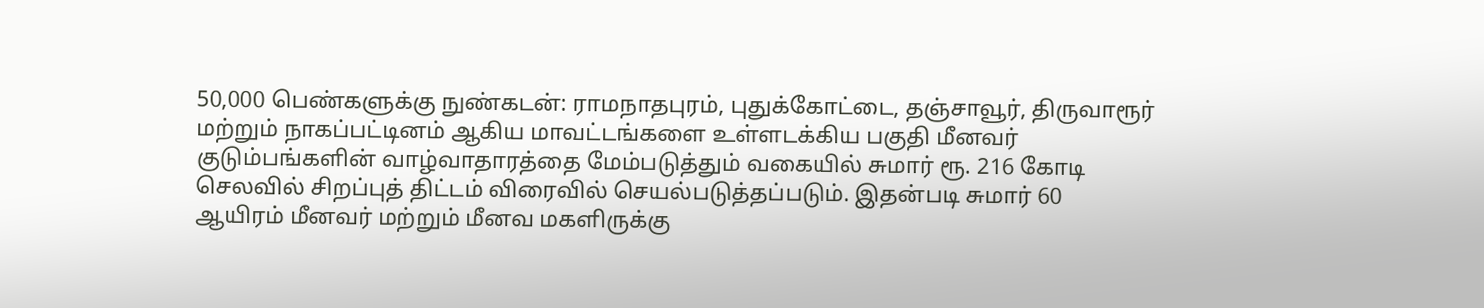50,000 பெண்களுக்கு நுண்கடன்: ராமநாதபுரம், புதுக்கோட்டை, தஞ்சாவூர், திருவாரூர் மற்றும் நாகப்பட்டினம் ஆகிய மாவட்டங்களை உள்ளடக்கிய பகுதி மீனவர் குடும்பங்களின் வாழ்வாதாரத்தை மேம்படுத்தும் வகையில் சுமார் ரூ. 216 கோடி செலவில் சிறப்புத் திட்டம் விரைவில் செயல்படுத்தப்படும். இதன்படி சுமார் 60 ஆயிரம் மீனவர் மற்றும் மீனவ மகளிருக்கு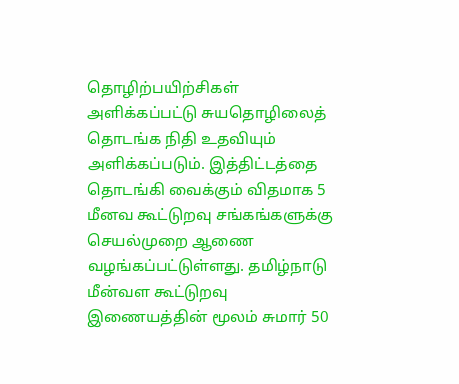தொழிற்பயிற்சிகள் அளிக்கப்பட்டு சுயதொழிலைத் தொடங்க நிதி உதவியும் அளிக்கப்படும். இத்திட்டத்தை தொடங்கி வைக்கும் விதமாக 5 மீனவ கூட்டுறவு சங்கங்களுக்கு செயல்முறை ஆணை வழங்கப்பட்டுள்ளது. தமிழ்நாடு மீன்வள கூட்டுறவு இணையத்தின் மூலம் சுமார் 50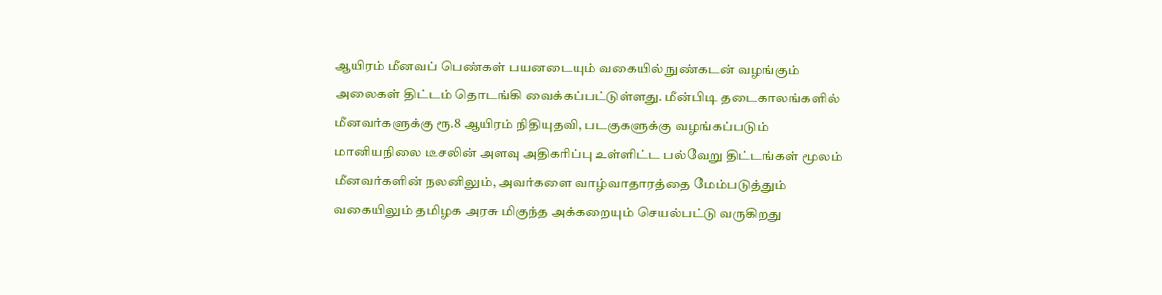ஆயிரம் மீனவப் பெண்கள் பயனடையும் வகையில் நுண்கடன் வழங்கும் அலைகள் திட்டம் தொடங்கி வைக்கப்பட்டுள்ளது. மீன்பிடி தடைகாலங்களில் மீனவர்களுக்கு ரூ.8 ஆயிரம் நிதியுதவி, படகுகளுக்கு வழங்கப்படும் மானியநிலை டீசலின் அளவு அதிகரிப்பு உள்ளிட்ட பல்வேறு திட்டங்கள் மூலம் மீனவர்களின் நலனிலும், அவர்களை வாழ்வாதாரத்தை மேம்படுத்தும் வகையிலும் தமிழக அரசு மிகுந்த அக்கறையும் செயல்பட்டு வருகிறது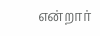என்றார்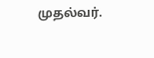முதல்வர்.